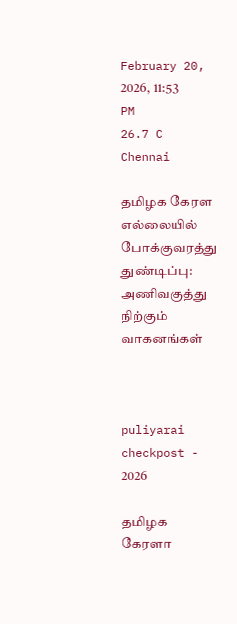February 20, 2026, 11:53 PM
26.7 C
Chennai

தமிழக கேரள எல்லையில் போக்குவரத்து துண்டிப்பு: அணிவகுத்து நிற்கும் வாகனங்கள்



puliyarai checkpost - 2026

தமிழக கேரளா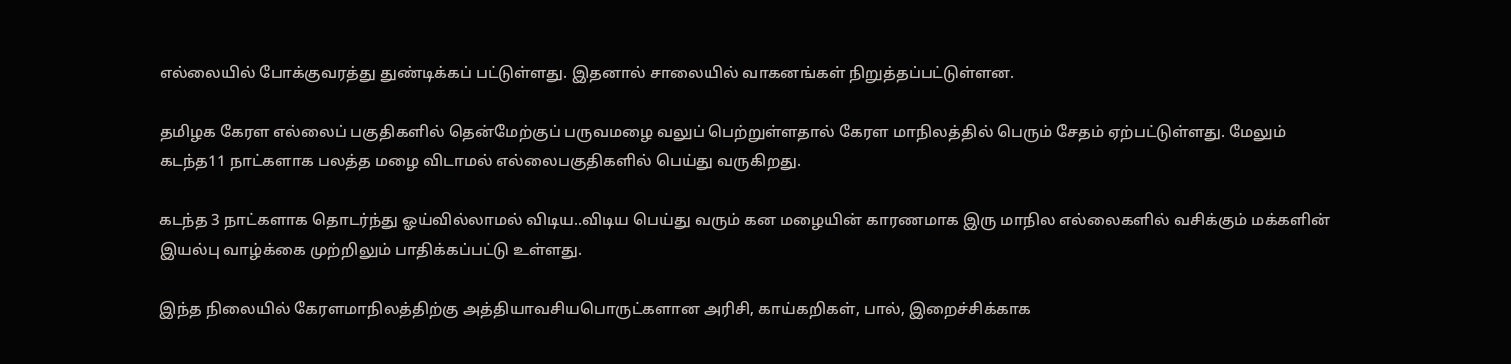எல்லையில் போக்குவரத்து துண்டிக்கப் பட்டுள்ளது. இதனால் சாலையில் வாகனங்கள் நிறுத்தப்பட்டுள்ளன.

தமிழக கேரள எல்லைப் பகுதிகளில் தென்மேற்குப் பருவமழை வலுப் பெற்றுள்ளதால் கேரள மாநிலத்தில் பெரும் சேதம் ஏற்பட்டுள்ளது. மேலும் கடந்த11 நாட்களாக பலத்த மழை விடாமல் எல்லைபகுதிகளில் பெய்து வருகிறது.

கடந்த 3 நாட்களாக தொடர்ந்து ஓய்வில்லாமல் விடிய..விடிய பெய்து வரும் கன மழையின் காரணமாக இரு மாநில எல்லைகளில் வசிக்கும் மக்களின் இயல்பு வாழ்க்கை முற்றிலும் பாதிக்கப்பட்டு உள்ளது.

இந்த நிலையில் கேரளமாநிலத்திற்கு அத்தியாவசியபொருட்களான அரிசி, காய்கறிகள், பால், இறைச்சிக்காக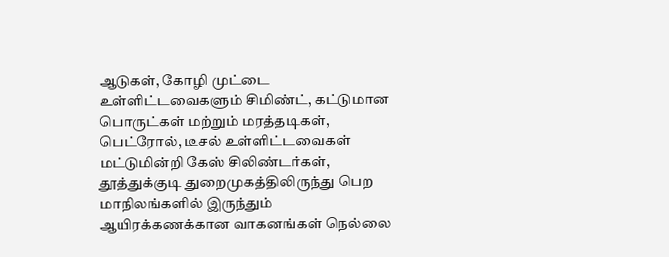ஆடுகள், கோழி முட்டை உள்ளிட்டவைகளும் சிமிண்ட், கட்டுமான பொருட்கள் மற்றும் மரத்தடிகள், பெட்ரோல், டீசல் உள்ளிட்டவைகள் மட்டுமின்றி கேஸ் சிலிண்டர்கள், தூத்துக்குடி துறைமுகத்திலிருந்து பெற மாநிலங்களில் இருந்தும் ஆயிரக்கணக்கான வாகனங்கள் நெல்லை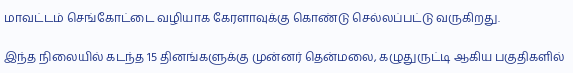மாவட்டம் செங்கோட்டை வழியாக கேரளாவுக்கு கொண்டு செல்லப்பட்டு வருகிறது.

இந்த நிலையில் கடந்த 15 தினங்களுக்கு முன்னர் தென்மலை, கழுதுருட்டி ஆகிய பகுதிகளில்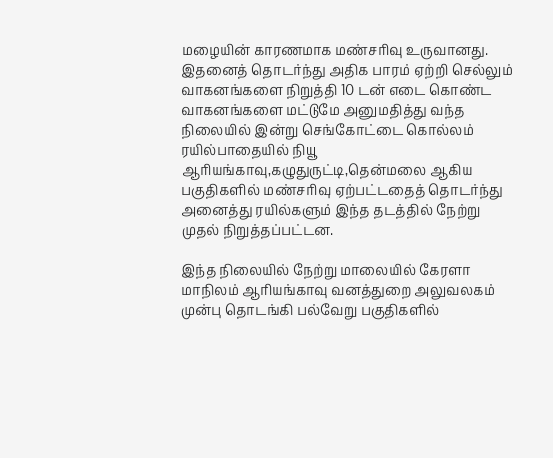மழையின் காரணமாக மண்சரிவு உருவானது. இதனைத் தொடர்ந்து அதிக பாரம் ஏற்றி செல்லும் வாகனங்களை நிறுத்தி 10 டன் எடை கொண்ட வாகனங்களை மட்டுமே அனுமதித்து வந்த நிலையில் இன்று செங்கோட்டை கொல்லம் ரயில்பாதையில் நியூ ஆரியங்காவு,கழுதுருட்டி,தென்மலை ஆகிய பகுதிகளில் மண்சரிவு ஏற்பட்டதைத் தொடர்ந்து அனைத்து ரயில்களும் இந்த தடத்தில் நேற்று முதல் நிறுத்தப்பட்டன.

இந்த நிலையில் நேற்று மாலையில் கேரளா மாநிலம் ஆரியங்காவு வனத்துறை அலுவலகம் முன்பு தொடங்கி பல்வேறு பகுதிகளில்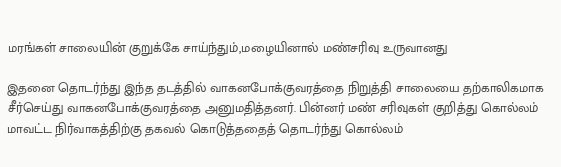மரங்கள் சாலையின் குறுக்கே சாய்ந்தும்,மழையினால் மண்சரிவு உருவானது

இதனை தொடர்ந்து இந்த தடத்தில் வாகனபோக்குவரத்தை நிறுத்தி சாலையை தற்காலிகமாக சீர்செய்து வாகனபோக்குவரத்தை அனுமதித்தனர். பின்னர் மண் சரிவுகள் குறித்து கொல்லம் மாவட்ட நிர்வாகத்திற்கு தகவல் கொடுத்ததைத் தொடர்ந்து கொல்லம்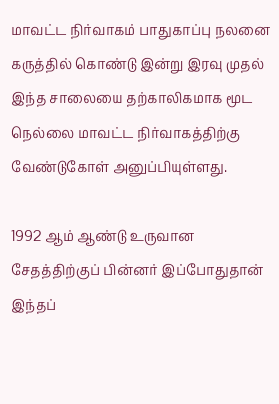மாவட்ட நிர்வாகம் பாதுகாப்பு நலனை கருத்தில் கொண்டு இன்று இரவு முதல் இந்த சாலையை தற்காலிகமாக மூட நெல்லை மாவட்ட நிர்வாகத்திற்கு வேண்டுகோள் அனுப்பியுள்ளது.

1992 ஆம் ஆண்டு உருவான சேதத்திற்குப் பின்னர் இப்போதுதான் இந்தப்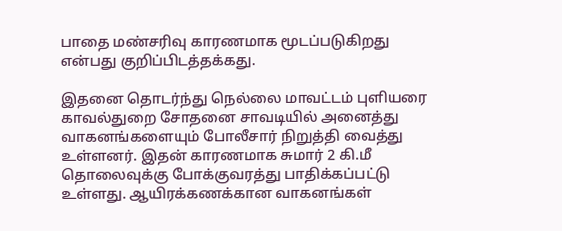பாதை மண்சரிவு காரணமாக மூடப்படுகிறது என்பது குறிப்பிடத்தக்கது.

இதனை தொடர்ந்து நெல்லை மாவட்டம் புளியரை காவல்துறை சோதனை சாவடியில் அனைத்து வாகனங்களையும் போலீசார் நிறுத்தி வைத்து உள்ளனர். இதன் காரணமாக சுமார் 2 கி.மீ தொலைவுக்கு போக்குவரத்து பாதிக்கப்பட்டு உள்ளது. ஆயிரக்கணக்கான வாகனங்கள்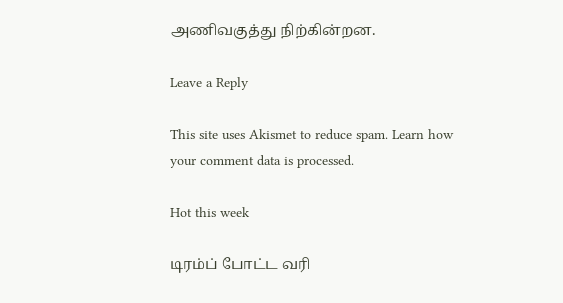அணிவகுத்து நிற்கின்றன.

Leave a Reply

This site uses Akismet to reduce spam. Learn how your comment data is processed.

Hot this week

டிரம்ப் போட்ட வரி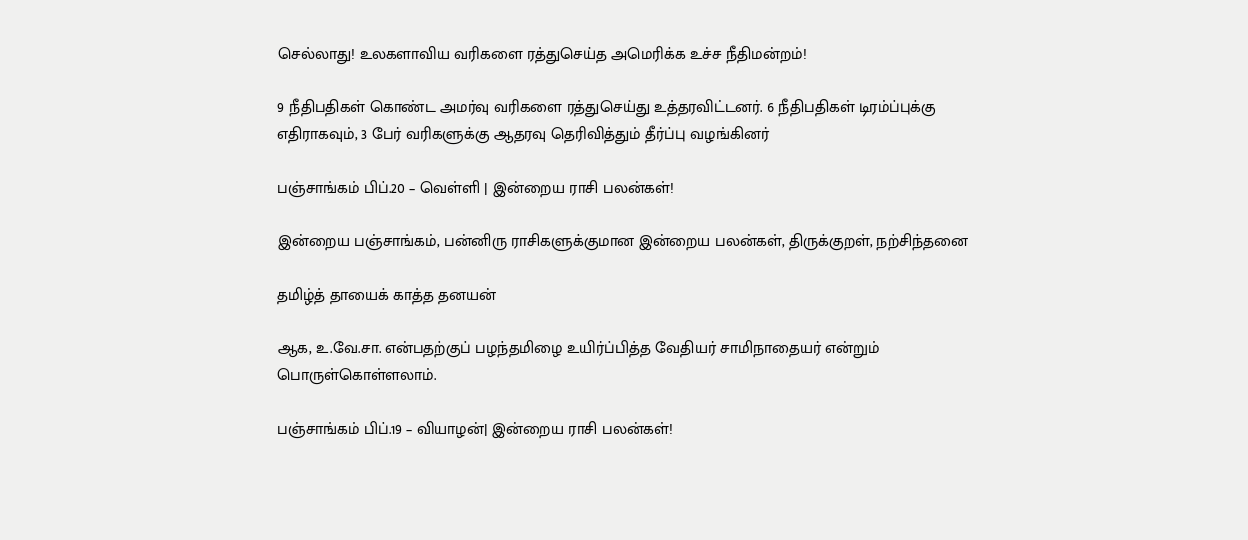செல்லாது! உலகளாவிய வரிகளை ரத்துசெய்த அமெரிக்க உச்ச நீதிமன்றம்!

9 நீதிபதிகள் கொண்ட அமர்வு வரிகளை ரத்துசெய்து உத்தரவிட்டனர். 6 நீதிபதிகள் டிரம்ப்புக்கு எதிராகவும், 3 பேர் வரிகளுக்கு ஆதரவு தெரிவித்தும் தீர்ப்பு வழங்கினர்

பஞ்சாங்கம் பிப்.20 – வெள்ளி | இன்றைய ராசி பலன்கள்!

இன்றைய பஞ்சாங்கம், பன்னிரு ராசிகளுக்குமான இன்றைய பலன்கள், திருக்குறள், நற்சிந்தனை

தமிழ்த் தாயைக் காத்த தனயன்

ஆக, உ.வே.சா. என்பதற்குப் பழந்தமிழை உயிர்ப்பித்த வேதியர் சாமிநாதையர் என்றும் பொருள்கொள்ளலாம்.

பஞ்சாங்கம் பிப்.19 – வியாழன்| இன்றைய ராசி பலன்கள்!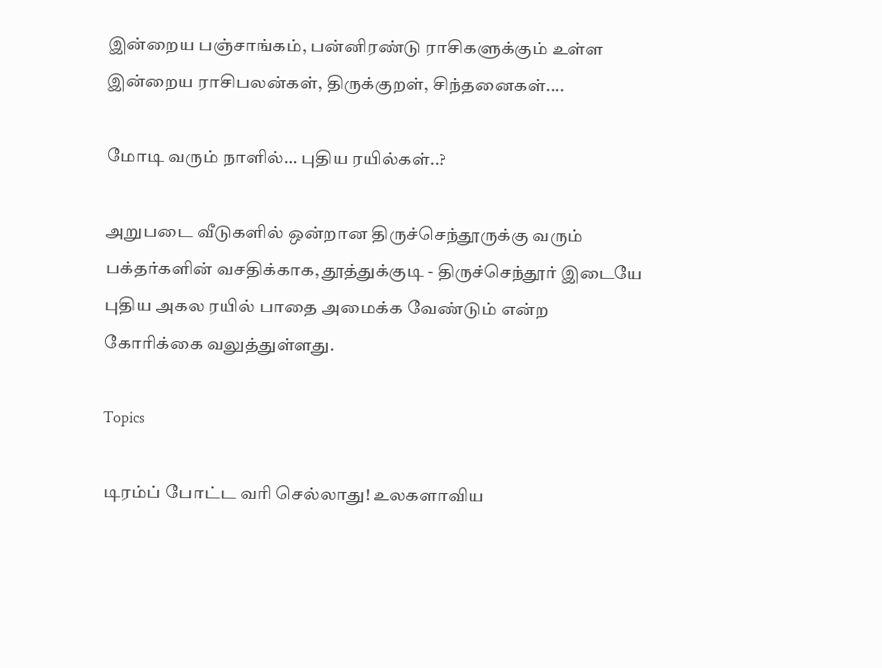இன்றைய பஞ்சாங்கம், பன்னிரண்டு ராசிகளுக்கும் உள்ள இன்றைய ராசிபலன்கள், திருக்குறள், சிந்தனைகள்....

மோடி வரும் நாளில்… புதிய ரயில்கள்..?

அறுபடை வீடுகளில் ஒன்றான திருச்செந்தூருக்கு வரும் பக்தர்களின் வசதிக்காக, தூத்துக்குடி - திருச்செந்தூர் இடையே புதிய அகல ரயில் பாதை அமைக்க வேண்டும் என்ற கோரிக்கை வலுத்துள்ளது.

Topics

டிரம்ப் போட்ட வரி செல்லாது! உலகளாவிய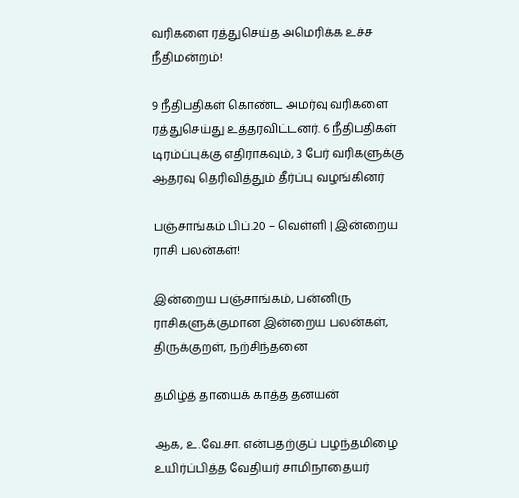வரிகளை ரத்துசெய்த அமெரிக்க உச்ச நீதிமன்றம்!

9 நீதிபதிகள் கொண்ட அமர்வு வரிகளை ரத்துசெய்து உத்தரவிட்டனர். 6 நீதிபதிகள் டிரம்ப்புக்கு எதிராகவும், 3 பேர் வரிகளுக்கு ஆதரவு தெரிவித்தும் தீர்ப்பு வழங்கினர்

பஞ்சாங்கம் பிப்.20 – வெள்ளி | இன்றைய ராசி பலன்கள்!

இன்றைய பஞ்சாங்கம், பன்னிரு ராசிகளுக்குமான இன்றைய பலன்கள், திருக்குறள், நற்சிந்தனை

தமிழ்த் தாயைக் காத்த தனயன்

ஆக, உ.வே.சா. என்பதற்குப் பழந்தமிழை உயிர்ப்பித்த வேதியர் சாமிநாதையர்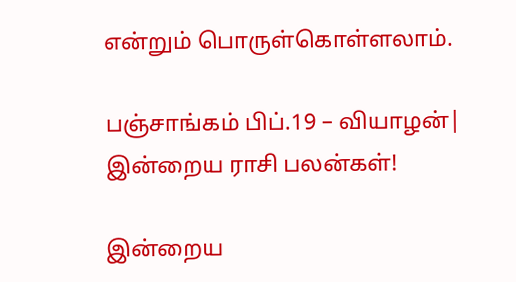என்றும் பொருள்கொள்ளலாம்.

பஞ்சாங்கம் பிப்.19 – வியாழன்| இன்றைய ராசி பலன்கள்!

இன்றைய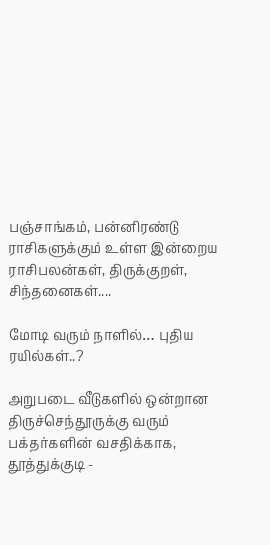பஞ்சாங்கம், பன்னிரண்டு ராசிகளுக்கும் உள்ள இன்றைய ராசிபலன்கள், திருக்குறள், சிந்தனைகள்....

மோடி வரும் நாளில்… புதிய ரயில்கள்..?

அறுபடை வீடுகளில் ஒன்றான திருச்செந்தூருக்கு வரும் பக்தர்களின் வசதிக்காக, தூத்துக்குடி -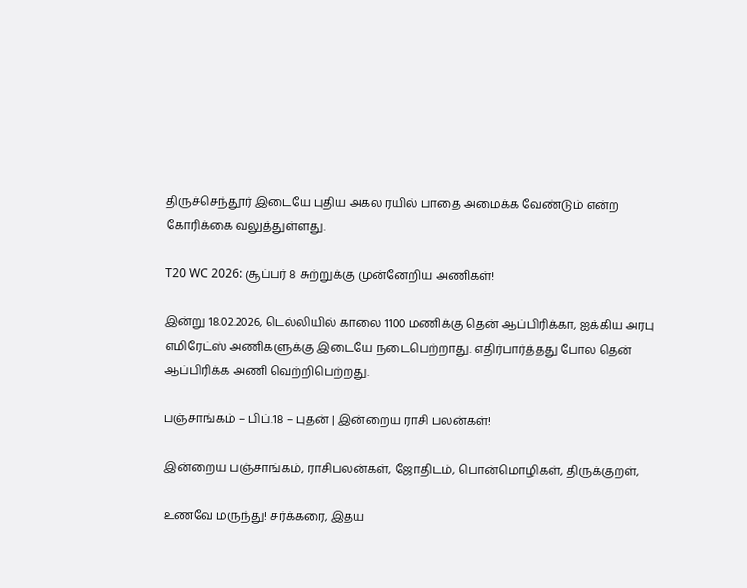திருச்செந்தூர் இடையே புதிய அகல ரயில் பாதை அமைக்க வேண்டும் என்ற கோரிக்கை வலுத்துள்ளது.

T20 WC 2026: சூப்பர் 8 சுற்றுக்கு முன்னேறிய அணிகள்!

இன்று 18.02.2026, டெல்லியில் காலை 1100 மணிக்கு தென் ஆப்பிரிக்கா, ஐக்கிய அரபு எமிரேட்ஸ் அணிகளுக்கு இடையே நடைபெற்றாது. எதிர்பார்த்தது போல தென் ஆப்பிரிக்க அணி வெற்றிபெற்றது.

பஞ்சாங்கம் – பிப்.18 – புதன் | இன்றைய ராசி பலன்கள்!

இன்றைய பஞ்சாங்கம், ராசிபலன்கள், ஜோதிடம், பொன்மொழிகள், திருக்குறள்,

உணவே மருந்து! சர்க்கரை, இதய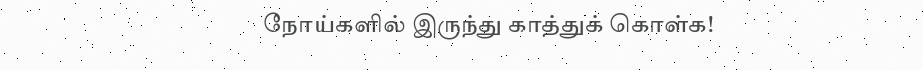நோய்களில் இருந்து காத்துக் கொள்க!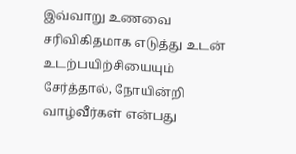இவ்வாறு உணவை சரிவிகிதமாக எடுத்து உடன் உடற்பயிற்சியையும் சேர்த்தால், நோயின்றி வாழ்வீர்கள் என்பது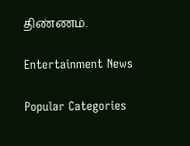திண்ணம்.

Entertainment News

Popular Categories